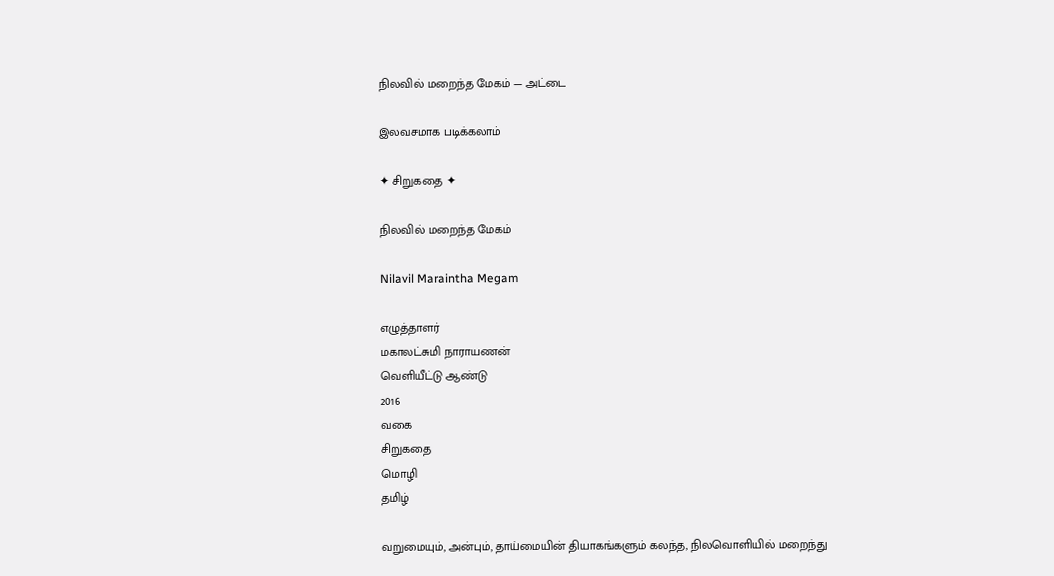நிலவில் மறைந்த மேகம் — அட்டை

இலவசமாக படிக்கலாம்

✦ சிறுகதை ✦

நிலவில் மறைந்த மேகம்

Nilavil Maraintha Megam

எழுத்தாளர்
மகாலட்சுமி நாராயணன்
வெளியீட்டு ஆண்டு
2016
வகை
சிறுகதை
மொழி
தமிழ்

வறுமையும், அன்பும், தாய்மையின் தியாகங்களும் கலந்த, நிலவொளியில் மறைந்து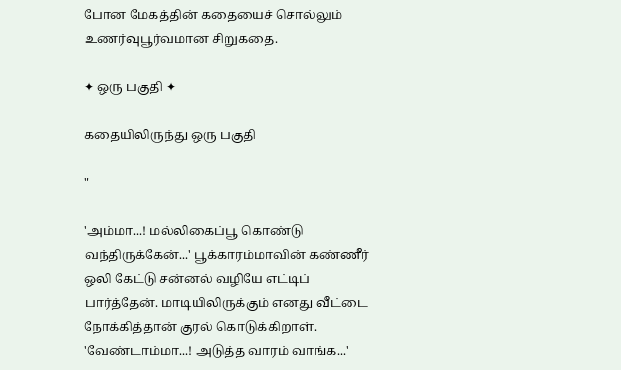போன மேகத்தின் கதையைச் சொல்லும் உணர்வுபூர்வமான சிறுகதை.

✦ ஒரு பகுதி ✦

கதையிலிருந்து ஒரு பகுதி

"

'அம்மா...! மல்லிகைப்பூ கொண்டு வந்திருக்கேன்...' பூக்காரம்மாவின் கண்ணீர் ஒலி கேட்டு சன்னல் வழியே எட்டிப் பார்த்தேன். மாடியிலிருக்கும் எனது வீட்டை நோக்கித்தான் குரல் கொடுக்கிறாள். 'வேண்டாம்மா...! அடுத்த வாரம் வாங்க...'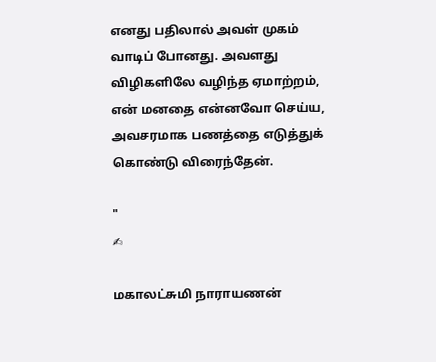எனது பதிலால் அவள் முகம் வாடிப் போனது. அவளது விழிகளிலே வழிந்த ஏமாற்றம், என் மனதை என்னவோ செய்ய, அவசரமாக பணத்தை எடுத்துக் கொண்டு விரைந்தேன்.

"
✍

மகாலட்சுமி நாராயணன்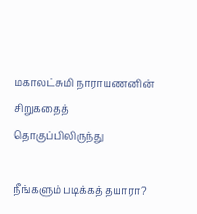மகாலட்சுமி நாராயணனின் சிறுகதைத் தொகுப்பிலிருந்து

நீங்களும் படிக்கத் தயாரா?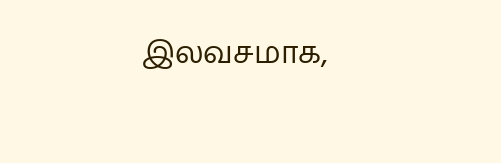இலவசமாக,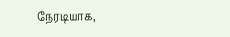நேரடியாக,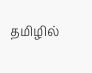தமிழில்